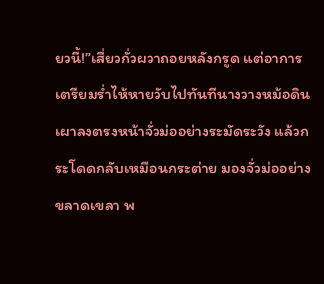ยวนี้!”เสี่ยวกั่วผวาถอยหลังกรูด แต่อาการเตรียมร่ำไห้หายวับไปทันทีนางวางหม้อดินเผาลงตรงหน้าจั่วม่ออย่างระมัดระวัง แล้วกระโดดกลับเหมือนกระต่าย มองจั่วม่ออย่างขลาดเขลา พ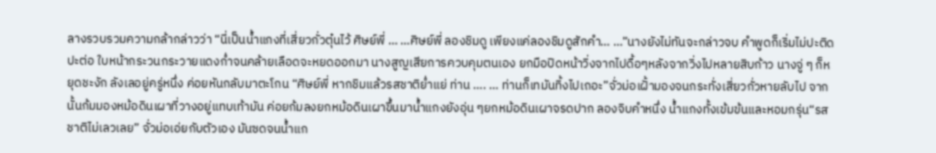ลางรวบรวมความกล้ากล่าวว่า “นี่เป็นน้ำแกงที่เสี่ยวกั่วตุ๋นไว้ ศิษย์พี่ … …ศิษย์พี่ ลองชิมดู เพียงแค่ลองชิมดูสักคำ… …”นางยังไม่ทันจะกล่าวจบ คำพูดก็เริ่มไม่ปะติดปะต่อ ใบหน้ากระวนกระวายแดงก่ำจนคล้ายเลือดจะหยดออกมา นางสูญเสียการควบคุมตนเอง ยกมือปิดหน้าวิ่งจากไปดื้อๆหลังจากวิ่งไปหลายสิบก้าว นางจู่ ๆ ก็หยุดชะงัก ลังเลอยู่ครู่หนึ่ง ค่อยหันกลับมาตะโกน “ศิษย์พี่ หากชิมแล้วรสชาติย่ำแย่ ท่าน …. … ท่านก็เทมันทิ้งไปเถอะ”จั่วม่อเฝั้ามองจนกระทั่งเสี่ยวกั่วหายลับไป จากนั้นก้มมองหม้อดินเผาที่วางอยู่แทบเท้ามัน ค่อยก้มลงยกหม้อดินเผาขึ้นมาน้ำแกงยังอุ่น ๆยกหม้อดินเผาจรดปาก ลองจิบคำหนึ่ง น้ำแกงทั้งเข้มข้นและหอมกรุ่น“รสชาติไม่เลวเลย” จั่วม่อเอ่ยกับตัวเอง มันซดจนน้ำแก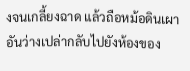งจนเกลี้ยงฉาด แล้วถือหม้อดินเผาอันว่างเปล่ากลับไปยังห้องของ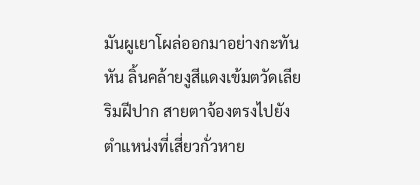มันผูเยาโผล่ออกมาอย่างกะทันหัน ลิ้นคล้ายงูสีแดงเข้มตวัดเลียริมฝีปาก สายตาจ้องตรงไปยังตำแหน่งที่เสี่ยวกั่วหาย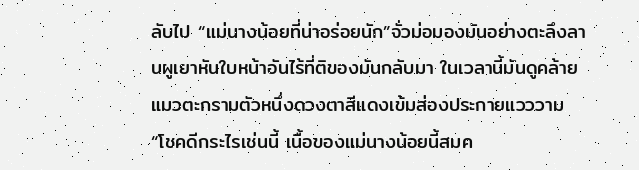ลับไป “แม่นางน้อยที่น่าอร่อยนัก”จั่วม่อมองมันอย่างตะลึงลานผูเยาหันใบหน้าอันไร้ที่ติของมันกลับมา ในเวลานี้มันดูคล้ายแมวตะกรามตัวหนึ่งดวงตาสีแดงเข้มส่องประกายแวววาม “โชคดีกระไรเช่นนี้ เนื้อของแม่นางน้อยนี้สมค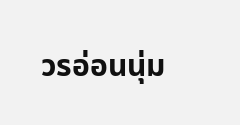วรอ่อนนุ่ม